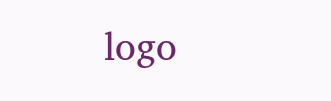logo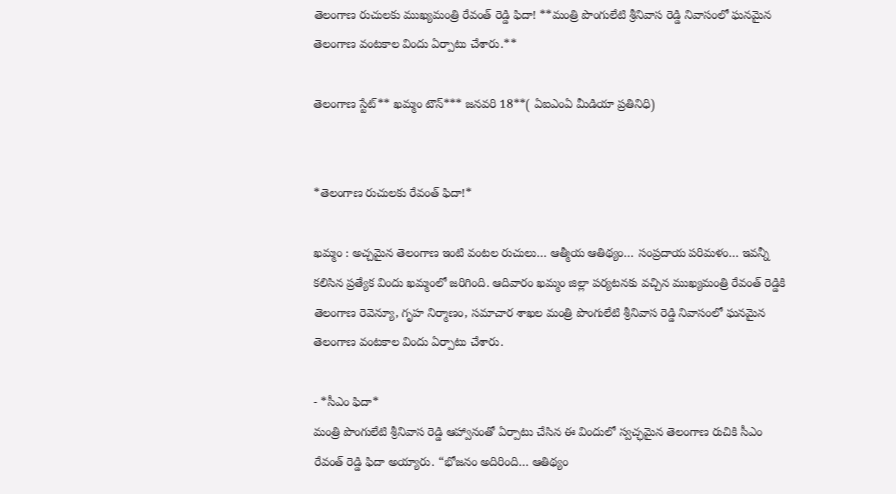తెలంగాణ రుచులకు ముఖ్యమంత్రి రేవంత్ రెడ్డి ఫిదా! **మంత్రి పొంగులేటి శ్రీనివాస రెడ్డి నివాసంలో ఘనమైన తెలంగాణ వంటకాల విందు ఏర్పాటు చేశారు.**

తెలంగాణ స్టేట్** ఖమ్మం టౌన్*** జనవరి 18**( ఏఐఎంఏ మీడియా ప్రతినిధి)


*తెలంగాణ రుచులకు రేవంత్ ఫిదా!*

ఖమ్మం : అచ్చమైన తెలంగాణ ఇంటి వంటల రుచులు… ఆత్మీయ ఆతిథ్యం… సంప్రదాయ పరిమళం… ఇవన్నీ కలిసిన ప్రత్యేక విందు ఖమ్మంలో జరిగింది. ఆదివారం ఖమ్మం జిల్లా పర్యటనకు వచ్చిన ముఖ్యమంత్రి రేవంత్ రెడ్డికి తెలంగాణ రెవెన్యూ, గృహ నిర్మాణం, సమాచార శాఖల మంత్రి పొంగులేటి శ్రీనివాస రెడ్డి నివాసంలో ఘనమైన తెలంగాణ వంటకాల విందు ఏర్పాటు చేశారు.

- *సీఎం ఫిదా*
మంత్రి పొంగులేటి శ్రీనివాస రెడ్డి ఆహ్వానంతో ఏర్పాటు చేసిన ఈ విందులో స్వచ్ఛమైన తెలంగాణ రుచికి సీఎం రేవంత్ రెడ్డి ఫిదా అయ్యారు. “భోజనం అదిరింది… ఆతిథ్యం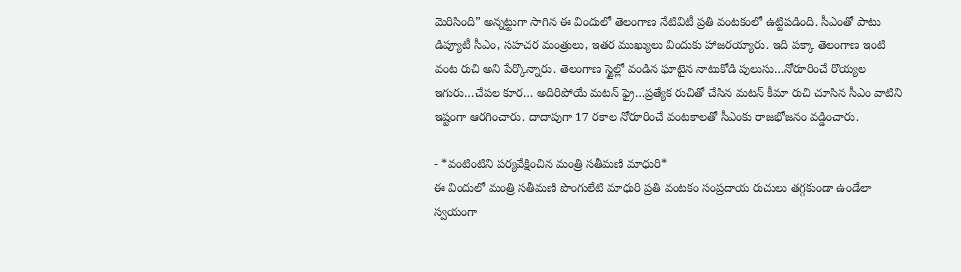మెరిసింది” అన్నట్టుగా సాగిన ఈ విందులో తెలంగాణ నేటివిటీ ప్రతి వంటకంలో ఉట్టిపడింది. సీఎంతో పాటు డిప్యూటీ సీఎం, సహచర మంత్రులు, ఇతర ముఖ్యులు విందుకు హాజరయ్యారు. ఇది పక్కా తెలంగాణ ఇంటి వంట రుచి అని పేర్కొన్నారు. తెలంగాణ స్టైల్లో వండిన ఘాటైన నాటుకోడి పులుసు…నోరూరించే రొయ్యల ఇగురు…చేపల కూర… అదిరిపోయే మటన్ ఫ్రై…ప్రత్యేక రుచితో చేసిన మటన్ కీమా రుచి చూసిన సీఎం వాటిని ఇష్టంగా ఆరగించారు. దాదాపుగా 17 రకాల నోరూరించే వంటకాలతో సీఎంకు రాజభోజనం వడ్డించారు.

- *వంటింటిని పర్యవేక్షించిన మంత్రి సతీమణి మాధురి*
ఈ విందులో మంత్రి సతీమణి పొంగులేటి మాధురి ప్రతి వంటకం సంప్రదాయ రుచులు తగ్గకుండా ఉండేలా స్వయంగా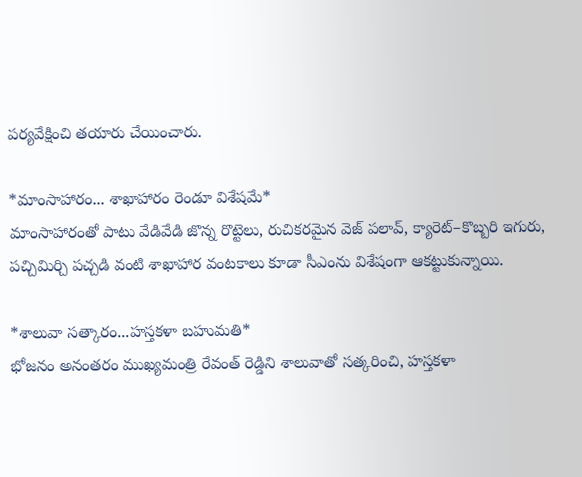పర్యవేక్షించి తయారు చేయించారు.

*మాంసాహారం... శాఖాహారం రెండూ విశేషమే*
మాంసాహారంతో పాటు వేడివేడి జొన్న రొట్టెలు, రుచికరమైన వెజ్ పలావ్, క్యారెట్–కొబ్బరి ఇగురు, పచ్చిమిర్చి పచ్చడి వంటి శాఖాహార వంటకాలు కూడా సీఎంను విశేషంగా ఆకట్టుకున్నాయి.

*శాలువా సత్కారం...హస్తకళా బహుమతి*
భోజనం అనంతరం ముఖ్యమంత్రి రేవంత్ రెడ్డిని శాలువాతో సత్కరించి, హస్తకళా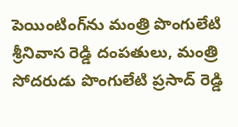పెయింటింగ్‌ను మంత్రి పొంగులేటి శ్రీనివాస రెడ్డి దంపతులు, మంత్రి సోదరుడు పొంగులేటి ప్రసాద్ రెడ్డి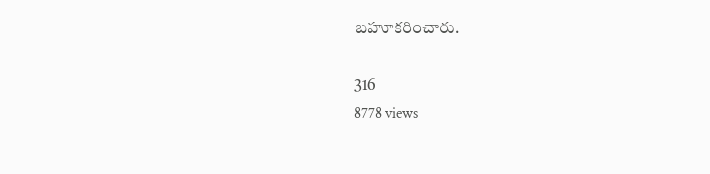బహూకరించారు.

316
8778 views